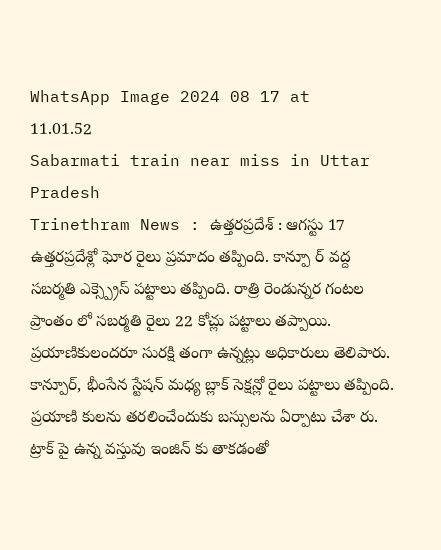WhatsApp Image 2024 08 17 at 11.01.52
Sabarmati train near miss in Uttar Pradesh
Trinethram News : ఉత్తరప్రదేశ్ : ఆగస్టు 17
ఉత్తరప్రదేశ్లో ఘోర రైలు ప్రమాదం తప్పింది. కాన్పూ ర్ వద్ద సబర్మతి ఎక్స్ప్రెస్ పట్టాలు తప్పింది. రాత్రి రెండున్నర గంటల ప్రాంతం లో సబర్మతి రైలు 22 కోచ్లు పట్టాలు తప్పాయి. ప్రయాణికులందరూ సురక్షి తంగా ఉన్నట్లు అధికారులు తెలిపారు.
కాన్పూర్, భీంసేన స్టేషన్ మధ్య బ్లాక్ సెక్షన్లో రైలు పట్టాలు తప్పింది. ప్రయాణి కులను తరలించేందుకు బస్సులను ఏర్పాటు చేశా రు. ట్రాక్ పై ఉన్న వస్తువు ఇంజిన్ కు తాకడంతో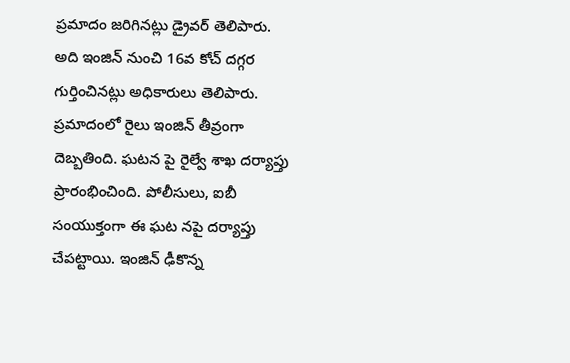ప్రమాదం జరిగినట్లు డ్రైవర్ తెలిపారు.
అది ఇంజిన్ నుంచి 16వ కోచ్ దగ్గర గుర్తించినట్లు అధికారులు తెలిపారు. ప్రమాదంలో రైలు ఇంజిన్ తీవ్రంగా దెబ్బతింది. ఘటన పై రైల్వే శాఖ దర్యాప్తు ప్రారంభించింది. పోలీసులు, ఐబీ సంయుక్తంగా ఈ ఘట నపై దర్యాప్తు చేపట్టాయి. ఇంజిన్ ఢీకొన్న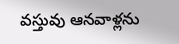వస్తువు ఆనవాళ్లను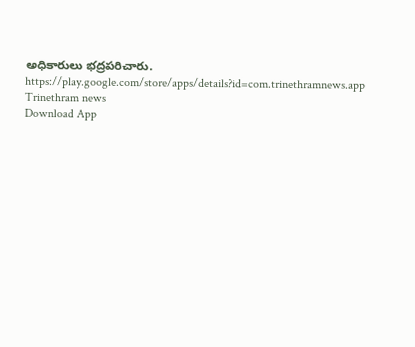అధికారులు భద్రపరిచారు.
https://play.google.com/store/apps/details?id=com.trinethramnews.app
Trinethram news
Download App